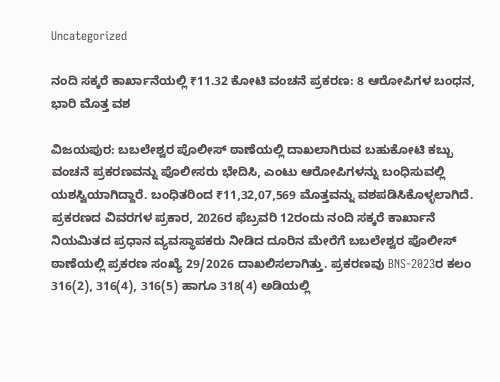Uncategorized

ನಂದಿ ಸಕ್ಕರೆ ಕಾರ್ಖಾನೆಯಲ್ಲಿ ₹11.32 ಕೋಟಿ ವಂಚನೆ ಪ್ರಕರಣ: 8 ಆರೋಪಿಗಳ ಬಂಧನ, ಭಾರಿ ಮೊತ್ತ ವಶ

ವಿಜಯಪುರ: ಬಬಲೇಶ್ವರ ಪೊಲೀಸ್ ಠಾಣೆಯಲ್ಲಿ ದಾಖಲಾಗಿರುವ ಬಹುಕೋಟಿ ಕಬ್ಬು ವಂಚನೆ ಪ್ರಕರಣವನ್ನು ಪೊಲೀಸರು ಭೇದಿಸಿ, ಎಂಟು ಆರೋಪಿಗಳನ್ನು ಬಂಧಿಸುವಲ್ಲಿ ಯಶಸ್ವಿಯಾಗಿದ್ದಾರೆ. ಬಂಧಿತರಿಂದ ₹11,32,07,569 ಮೊತ್ತವನ್ನು ವಶಪಡಿಸಿಕೊಳ್ಳಲಾಗಿದೆ.
ಪ್ರಕರಣದ ವಿವರಗಳ ಪ್ರಕಾರ, 2026ರ ಫೆಬ್ರವರಿ 12ರಂದು ನಂದಿ ಸಕ್ಕರೆ ಕಾರ್ಖಾನೆ ನಿಯಮಿತದ ಪ್ರಧಾನ ವ್ಯವಸ್ಥಾಪಕರು ನೀಡಿದ ದೂರಿನ ಮೇರೆಗೆ ಬಬಲೇಶ್ವರ ಪೊಲೀಸ್ ಠಾಣೆಯಲ್ಲಿ ಪ್ರಕರಣ ಸಂಖ್ಯೆ 29/2026 ದಾಖಲಿಸಲಾಗಿತ್ತು. ಪ್ರಕರಣವು BNS-2023ರ ಕಲಂ 316(2), 316(4), 316(5) ಹಾಗೂ 318(4) ಅಡಿಯಲ್ಲಿ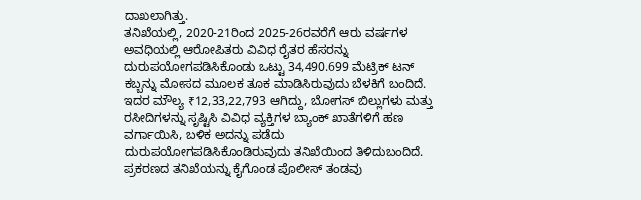ದಾಖಲಾಗಿತ್ತು.
ತನಿಖೆಯಲ್ಲಿ, 2020-21ರಿಂದ 2025-26ರವರೆಗೆ ಆರು ವರ್ಷಗಳ ಅವಧಿಯಲ್ಲಿ ಆರೋಪಿತರು ವಿವಿಧ ರೈತರ ಹೆಸರನ್ನು ದುರುಪಯೋಗಪಡಿಸಿಕೊಂಡು ಒಟ್ಟು 34,490.699 ಮೆಟ್ರಿಕ್ ಟನ್ ಕಬ್ಬನ್ನು ಮೋಸದ ಮೂಲಕ ತೂಕ ಮಾಡಿಸಿರುವುದು ಬೆಳಕಿಗೆ ಬಂದಿದೆ. ಇದರ ಮೌಲ್ಯ ₹12,33,22,793 ಆಗಿದ್ದು, ಬೋಗಸ್ ಬಿಲ್ಲುಗಳು ಮತ್ತು ರಸೀದಿಗಳನ್ನು ಸೃಷ್ಟಿಸಿ ವಿವಿಧ ವ್ಯಕ್ತಿಗಳ ಬ್ಯಾಂಕ್ ಖಾತೆಗಳಿಗೆ ಹಣ ವರ್ಗಾಯಿಸಿ, ಬಳಿಕ ಅದನ್ನು ಪಡೆದು ದುರುಪಯೋಗಪಡಿಸಿಕೊಂಡಿರುವುದು ತನಿಖೆಯಿಂದ ತಿಳಿದುಬಂದಿದೆ.
ಪ್ರಕರಣದ ತನಿಖೆಯನ್ನು ಕೈಗೊಂಡ ಪೊಲೀಸ್ ತಂಡವು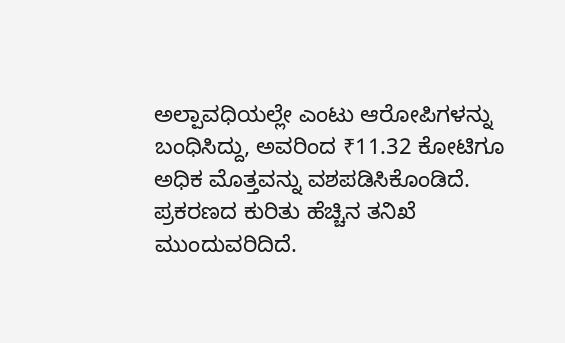ಅಲ್ಪಾವಧಿಯಲ್ಲೇ ಎಂಟು ಆರೋಪಿಗಳನ್ನು ಬಂಧಿಸಿದ್ದು, ಅವರಿಂದ ₹11.32 ಕೋಟಿಗೂ ಅಧಿಕ ಮೊತ್ತವನ್ನು ವಶಪಡಿಸಿಕೊಂಡಿದೆ. ಪ್ರಕರಣದ ಕುರಿತು ಹೆಚ್ಚಿನ ತನಿಖೆ ಮುಂದುವರಿದಿದೆ.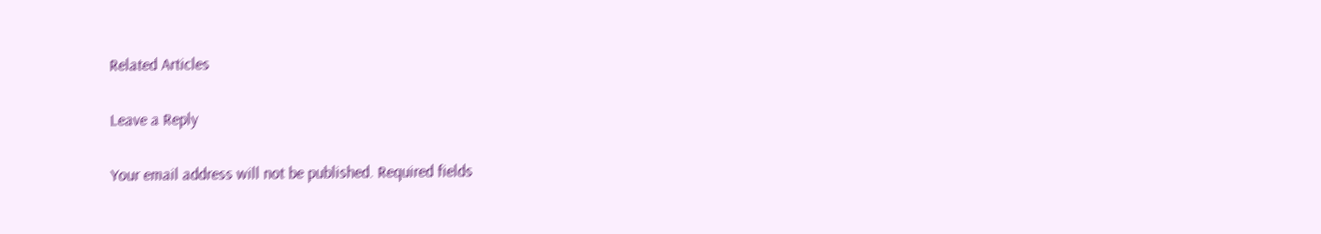Related Articles

Leave a Reply

Your email address will not be published. Required fields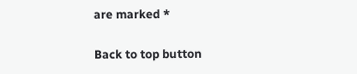are marked *

Back to top button